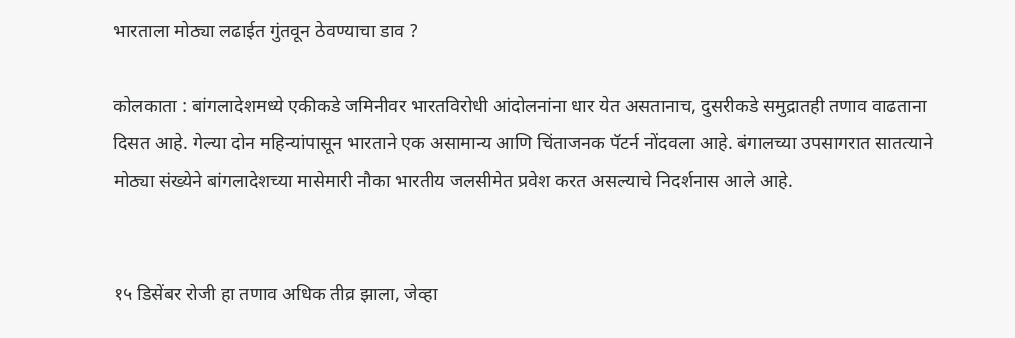भारताला मोठ्या लढाईत गुंतवून ठेवण्याचा डाव ?

कोलकाता : बांगलादेशमध्ये एकीकडे जमिनीवर भारतविरोधी आंदोलनांना धार येत असतानाच, दुसरीकडे समुद्रातही तणाव वाढताना दिसत आहे. गेल्या दोन महिन्यांपासून भारताने एक असामान्य आणि चिंताजनक पॅटर्न नोंदवला आहे. बंगालच्या उपसागरात सातत्याने मोठ्या संख्येने बांगलादेशच्या मासेमारी नौका भारतीय जलसीमेत प्रवेश करत असल्याचे निदर्शनास आले आहे.


१५ डिसेंबर रोजी हा तणाव अधिक तीव्र झाला, जेव्हा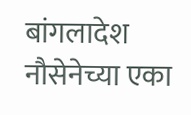बांगलादेश नौसेनेच्या एका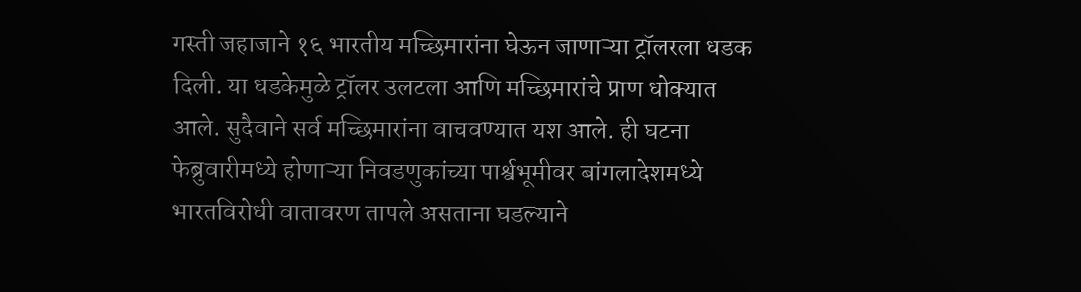गस्ती जहाजाने १६ भारतीय मच्छिमारांना घेऊन जाणाऱ्या ट्रॉलरला धडक दिली. या धडकेमुळे ट्रॉलर उलटला आणि मच्छिमारांचे प्राण धोक्यात आले. सुदैवाने सर्व मच्छिमारांना वाचवण्यात यश आले. ही घटना फेब्रुवारीमध्ये होणाऱ्या निवडणुकांच्या पार्श्वभूमीवर बांगलादेशमध्ये भारतविरोधी वातावरण तापले असताना घडल्याने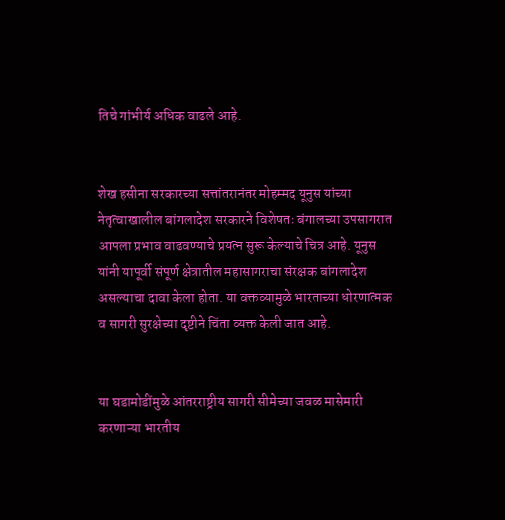तिचे गांभीर्य अधिक वाढले आहे.


शेख हसीना सरकारच्या सत्तांतरानंतर मोहम्मद यूनुस यांच्या नेतृत्वाखालील बांगलादेश सरकारने विशेषतः बंगालच्या उपसागरात आपला प्रभाव वाढवण्याचे प्रयत्न सुरू केल्याचे चित्र आहे. यूनुस यांनी यापूर्वी संपूर्ण क्षेत्रातील महासागराचा संरक्षक बांगलादेश असल्याचा दावा केला होता. या वक्तव्यामुळे भारताच्या धोरणात्मक व सागरी सुरक्षेच्या दृष्टीने चिंता व्यक्त केली जात आहे.


या घडामोडींमुळे आंतरराष्ट्रीय सागरी सीमेच्या जवळ मासेमारी करणाऱ्या भारतीय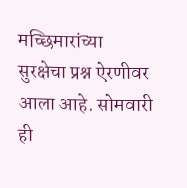मच्छिमारांच्या सुरक्षेचा प्रश्न ऐरणीवर आला आहे. सोमवारी ही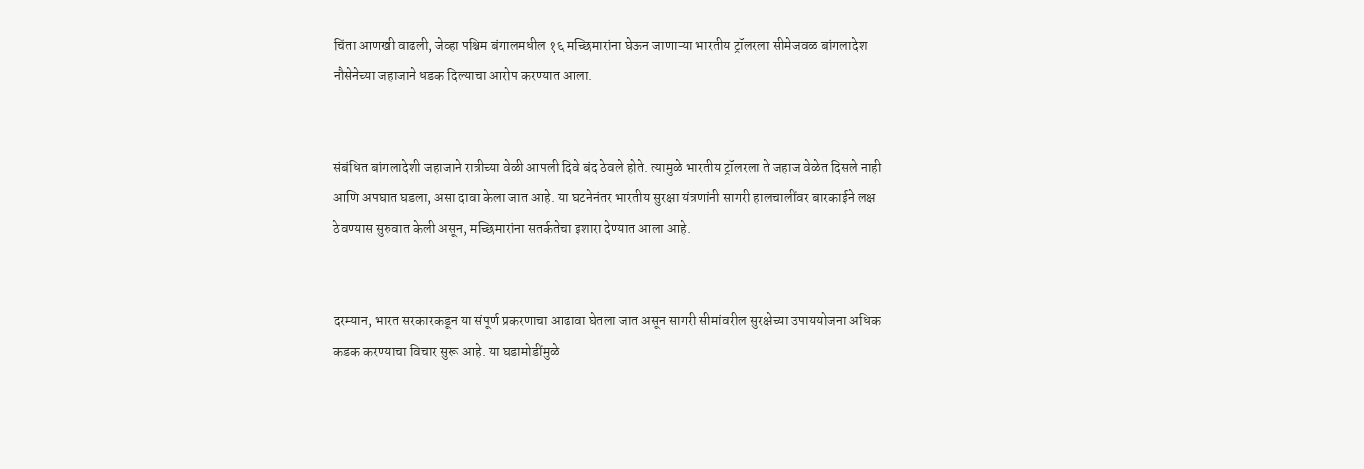चिंता आणखी वाढली, जेव्हा पश्चिम बंगालमधील १६ मच्छिमारांना घेऊन जाणाऱ्या भारतीय ट्रॉलरला सीमेजवळ बांगलादेश नौसेनेच्या जहाजाने धडक दिल्याचा आरोप करण्यात आला.


संबंधित बांगलादेशी जहाजाने रात्रीच्या वेळी आपली दिवे बंद ठेवले होते. त्यामुळे भारतीय ट्रॉलरला ते जहाज वेळेत दिसले नाही आणि अपघात घडला, असा दावा केला जात आहे. या घटनेनंतर भारतीय सुरक्षा यंत्रणांनी सागरी हालचालींवर बारकाईने लक्ष ठेवण्यास सुरुवात केली असून, मच्छिमारांना सतर्कतेचा इशारा देण्यात आला आहे.


दरम्यान, भारत सरकारकडून या संपूर्ण प्रकरणाचा आढावा घेतला जात असून सागरी सीमांवरील सुरक्षेच्या उपाययोजना अधिक कडक करण्याचा विचार सुरू आहे. या घडामोडींमुळे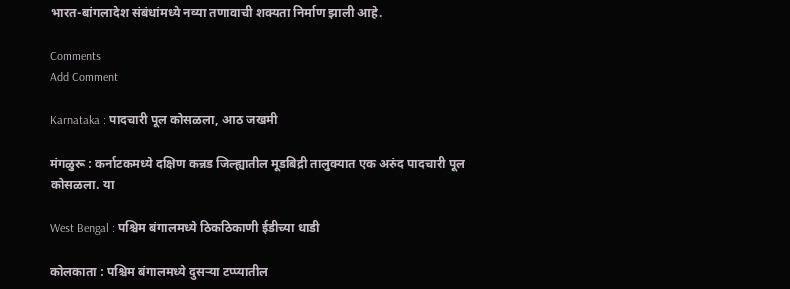भारत-बांगलादेश संबंधांमध्ये नव्या तणावाची शक्यता निर्माण झाली आहे.

Comments
Add Comment

Karnataka : पादचारी पूल कोसळला, आठ जखमी

मंगळुरू : कर्नाटकमध्ये दक्षिण कन्नड जिल्ह्यातील मूडबिद्री तालुक्यात एक अरुंद पादचारी पूल कोसळला. या

West Bengal : पश्चिम बंगालमध्ये ठिकठिकाणी ईडीच्या धाडी

कोलकाता : पश्चिम बंगालमध्ये दुसऱ्या टप्प्यातील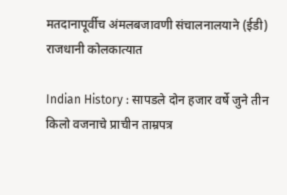मतदानापूर्वीच अंमलबजावणी संचालनालयाने (ईडी) राजधानी कोलकात्यात

Indian History : सापडले दोन हजार वर्षे जुने तीन किलो वजनाचे प्राचीन ताम्रपत्र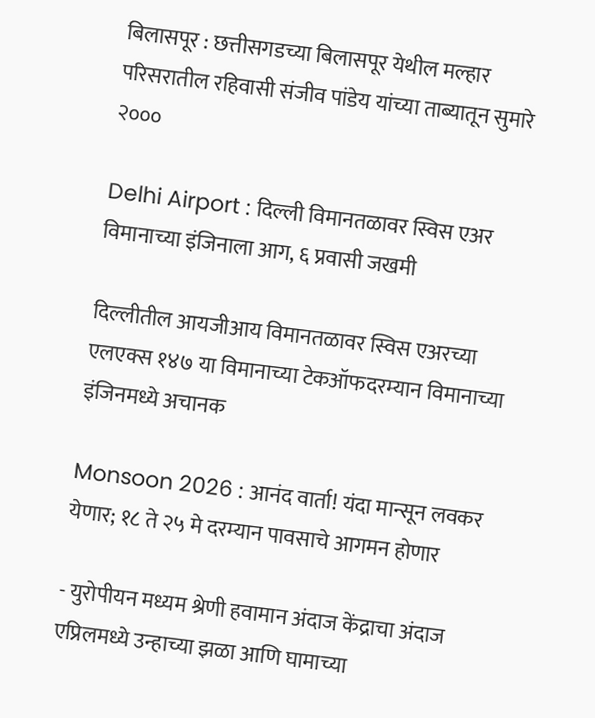बिलासपूर : छत्तीसगडच्या बिलासपूर येथील मल्हार परिसरातील रहिवासी संजीव पांडेय यांच्या ताब्यातून सुमारे २०००

Delhi Airport : दिल्ली विमानतळावर स्विस एअर विमानाच्या इंजिनाला आग, ६ प्रवासी जखमी

दिल्लीतील आयजीआय विमानतळावर स्विस एअरच्या एलएक्स १४७ या विमानाच्या टेकऑफदरम्यान विमानाच्या इंजिनमध्ये अचानक

Monsoon 2026 : आनंद वार्ता! यंदा मान्सून लवकर येणार; १८ ते २५ मे दरम्यान पावसाचे आगमन होणार

- युरोपीयन मध्यम श्रेणी हवामान अंदाज केंद्राचा अंदाज एप्रिलमध्ये उन्हाच्या झळा आणि घामाच्या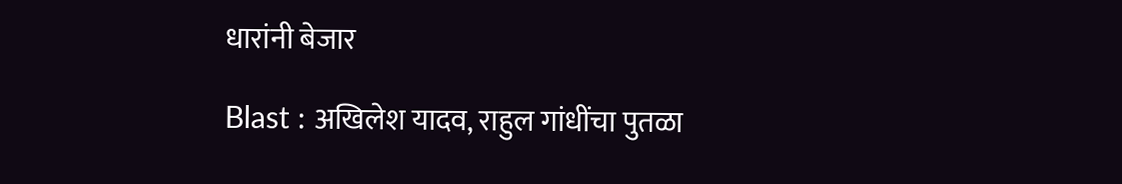धारांनी बेजार

Blast : अखिलेश यादव, राहुल गांधींचा पुतळा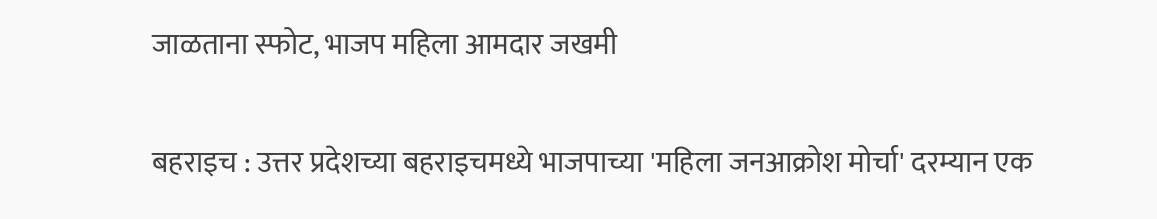जाळताना स्फोट, भाजप महिला आमदार जखमी

बहराइच : उत्तर प्रदेशच्या बहराइचमध्ये भाजपाच्या 'महिला जनआक्रोश मोर्चा' दरम्यान एक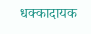धक्कादायक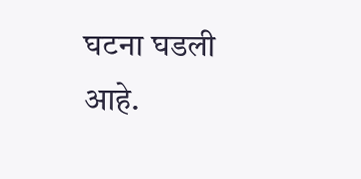घटना घडली आहे.